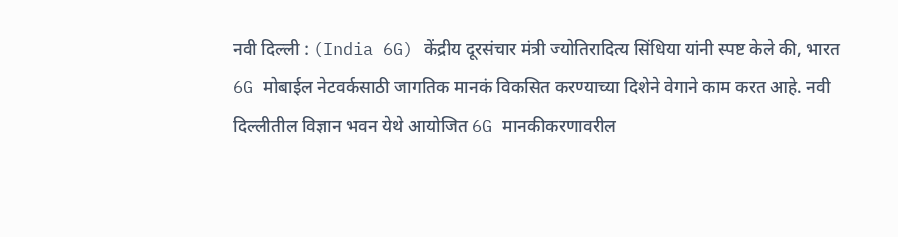नवी दिल्ली : (India 6G) केंद्रीय दूरसंचार मंत्री ज्योतिरादित्य सिंधिया यांनी स्पष्ट केले की, भारत 6G मोबाईल नेटवर्कसाठी जागतिक मानकं विकसित करण्याच्या दिशेने वेगाने काम करत आहे. नवी दिल्लीतील विज्ञान भवन येथे आयोजित 6G मानकीकरणावरील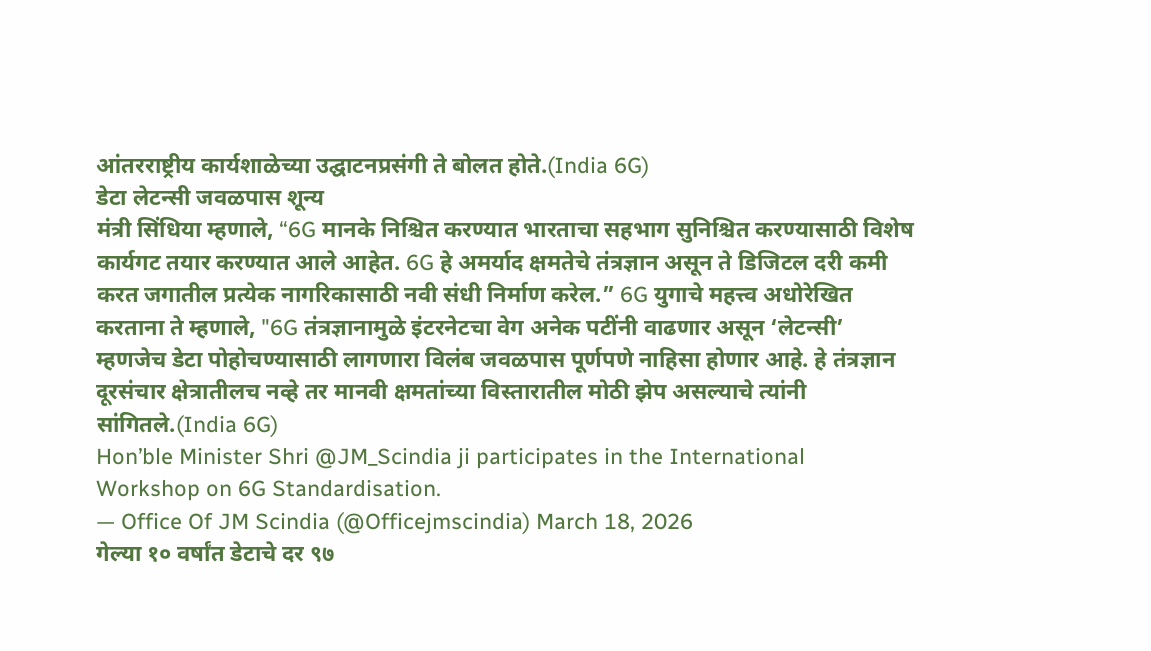आंतरराष्ट्रीय कार्यशाळेच्या उद्घाटनप्रसंगी ते बोलत होते.(India 6G)
डेटा लेटन्सी जवळपास शून्य
मंत्री सिंधिया म्हणाले, “6G मानके निश्चित करण्यात भारताचा सहभाग सुनिश्चित करण्यासाठी विशेष कार्यगट तयार करण्यात आले आहेत. 6G हे अमर्याद क्षमतेचे तंत्रज्ञान असून ते डिजिटल दरी कमी करत जगातील प्रत्येक नागरिकासाठी नवी संधी निर्माण करेल.” 6G युगाचे महत्त्व अधोरेखित करताना ते म्हणाले, "6G तंत्रज्ञानामुळे इंटरनेटचा वेग अनेक पटींनी वाढणार असून ‘लेटन्सी’ म्हणजेच डेटा पोहोचण्यासाठी लागणारा विलंब जवळपास पूर्णपणे नाहिसा होणार आहे. हे तंत्रज्ञान दूरसंचार क्षेत्रातीलच नव्हे तर मानवी क्षमतांच्या विस्तारातील मोठी झेप असल्याचे त्यांनी सांगितले.(India 6G)
Hon’ble Minister Shri @JM_Scindia ji participates in the International Workshop on 6G Standardisation.
— Office Of JM Scindia (@Officejmscindia) March 18, 2026
गेल्या १० वर्षांत डेटाचे दर ९७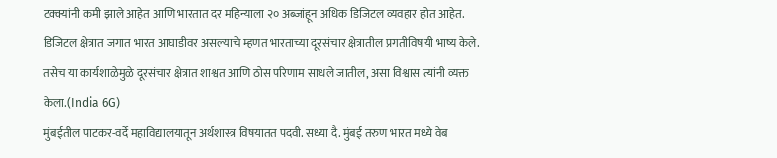टक्क्यांनी कमी झाले आहेत आणि भारतात दर महिन्याला २० अब्जांहून अधिक डिजिटल व्यवहार होत आहेत. डिजिटल क्षेत्रात जगात भारत आघाडीवर असल्याचे म्हणत भारताच्या दूरसंचार क्षेत्रातील प्रगतीविषयी भाष्य केले. तसेच या कार्यशाळेमुळे दूरसंचार क्षेत्रात शाश्वत आणि ठोस परिणाम साधले जातील, असा विश्वास त्यांनी व्यक्त केला.(India 6G)
मुंबईतील पाटकर-वर्दे महाविद्यालयातून अर्थशास्त्र विषयातत पदवी. सध्या दै. मुंबई तरुण भारत मध्ये वेब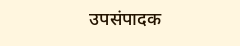उपसंपादक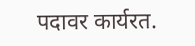पदावर कार्यरत.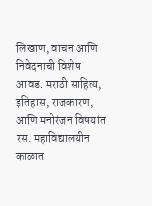लिखाण, वाचन आणि निवेदनाची विशेष आवड. मराठी साहित्य, इतिहास, राजकारण, आणि मनोरंजन विषयांत रस. महाविद्यालयीन काळात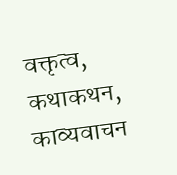वक्तृत्व, कथाकथन, काव्यवाचन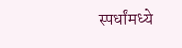स्पर्धांमध्ये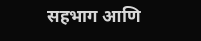सहभाग आणि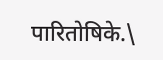पारितोषिके.\